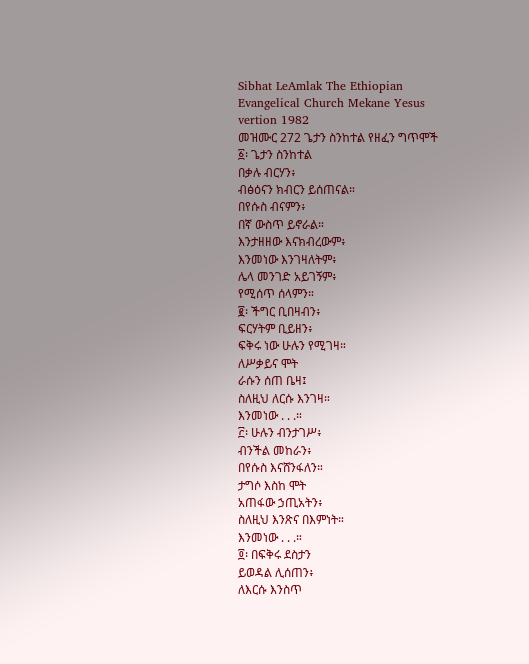Sibhat LeAmlak The Ethiopian Evangelical Church Mekane Yesus vertion 1982
መዝሙር 272 ጌታን ስንከተል የዘፈን ግጥሞች
፩፡ ጌታን ስንከተል
በቃሉ ብርሃን፥
ብፅዕናን ክብርን ይሰጠናል።
በየሱስ ብናምን፥
በኛ ውስጥ ይኖራል።
እንታዘዘው እናክብረውም፥
እንመነው እንገዛለትም፥
ሌላ መንገድ አይገኝም፥
የሚሰጥ ሰላምን።
፪፡ ችግር ቢበዛብን፥
ፍርሃትም ቢይዘን፥
ፍቅሩ ነው ሁሉን የሚገዛ።
ለሥቃይና ሞት
ራሱን ሰጠ ቤዛ፤
ስለዚህ ለርሱ እንገዛ።
እንመነው . . .።
፫፡ ሁሉን ብንታገሥ፥
ብንችል መከራን፥
በየሱስ እናሸንፋለን።
ታግሶ እስከ ሞት
አጠፋው ኃጢአትን፥
ስለዚህ እንጽና በእምነት።
እንመነው . . .።
፬፡ በፍቅሩ ደስታን
ይወዳል ሊሰጠን፥
ለእርሱ እንስጥ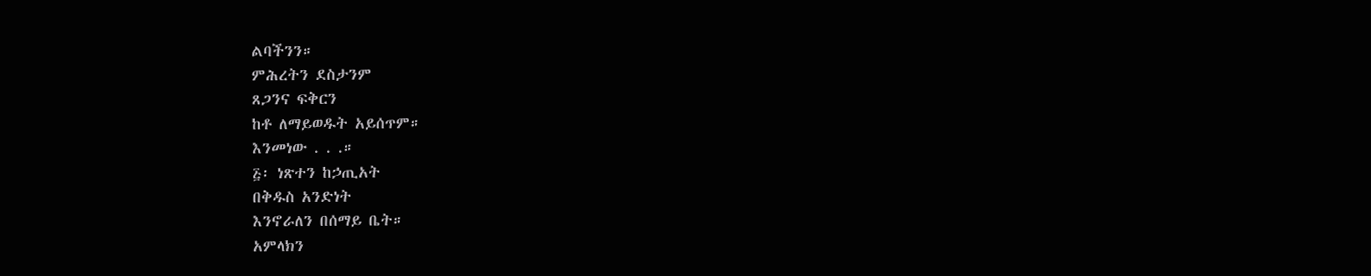ልባችንን።
ምሕረትን ደስታንም
ጸጋንና ፍቅርን
ከቶ ለማይወዱት አይሰጥም።
እንመነው . . .።
፭፡ ነጽተን ከኃጢአት
በቅዱስ አንድነት
እንኖራለን በሰማይ ቤት።
አምላክን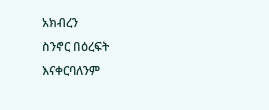አክብረን
ስንኖር በዕረፍት
እናቀርባለንም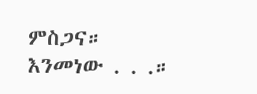ምስጋና።
እንመነው . . .።